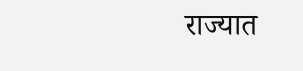राज्यात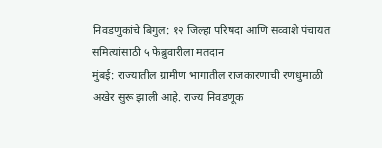निवडणुकांचे बिगुल: १२ जिल्हा परिषदा आणि सव्वाशे पंचायत समित्यांसाठी ५ फेब्रुवारीला मतदान
मुंबई: राज्यातील ग्रामीण भागातील राजकारणाची रणधुमाळी अखेर सुरू झाली आहे. राज्य निवडणूक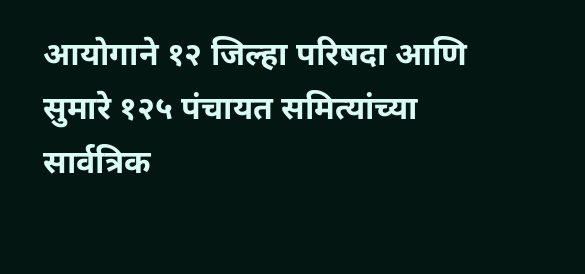आयोगाने १२ जिल्हा परिषदा आणि सुमारे १२५ पंचायत समित्यांच्या सार्वत्रिक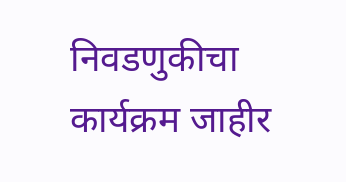निवडणुकीचा कार्यक्रम जाहीर